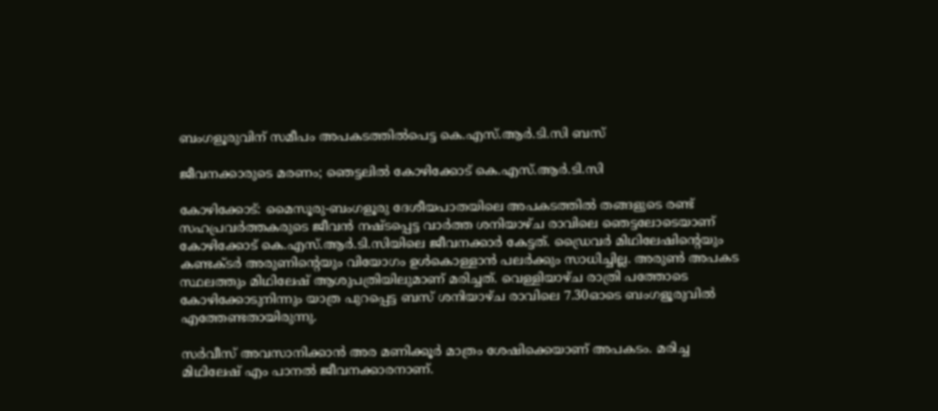ബംഗളൂരുവിന് സമീപം അപകടത്തിൽപെട്ട കെ.എസ്.ആർ.ടി.സി ബസ്

ജീവനക്കാരുടെ മരണം; ഞെട്ടലിൽ കോഴിക്കോട് കെ.എസ്.ആർ.ടി.സി

കോഴിക്കോട്: മൈസൂരു-ബംഗളൂരു ദേശീയപാതയിലെ അപകടത്തിൽ തങ്ങളുടെ രണ്ട് സഹപ്രവർത്തകരുടെ ജീവൻ നഷ്ടപ്പെട്ട വാർത്ത ശനിയാഴ്ച രാവിലെ ഞെട്ടലോടെയാണ് കോഴിക്കോട് കെ.എസ്.ആർ.ടി.സിയിലെ ജീവനക്കാർ കേട്ടത്. ഡ്രൈവർ മിഥിലേഷിന്‍റെയും കണ്ടക്ടർ അരുണിന്‍റെയും വിയോഗം ഉൾകൊള്ളാൻ പലർക്കും സാധിച്ചില്ല. അരുൺ അപകട സ്ഥലത്തും മിഥിലേഷ് ആശുപത്രിയിലുമാണ് മരിച്ചത്. വെള്ളിയാഴ്ച രാത്രി പത്തോടെ കോഴിക്കോടുനിന്നും യാത്ര പുറപ്പെട്ട ബസ് ശനിയാഴ്ച രാവിലെ 7.30ഓടെ ബംഗളൂരുവിൽ എത്തേണ്ടതായിരുന്നു.

സർവീസ് അവസാനിക്കാൻ അര മണിക്കൂർ മാത്രം ശേഷിക്കെയാണ് അപകടം. മരിച്ച മിഥിലേഷ് എം പാനൽ ജീവനക്കാരനാണ്.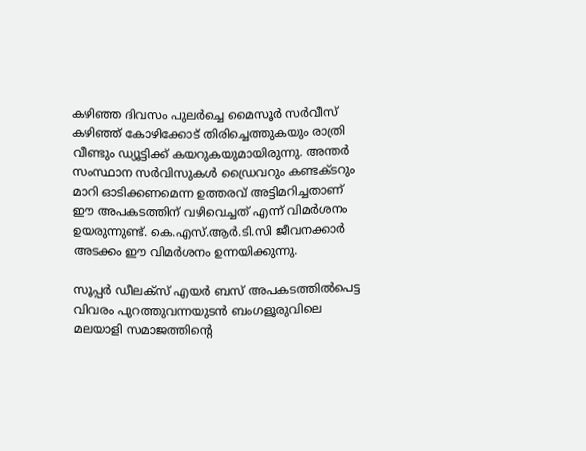കഴിഞ്ഞ ദിവസം പുലർച്ചെ മൈസൂർ സർവീസ് കഴിഞ്ഞ് കോഴിക്കോട് തിരിച്ചെത്തുകയും രാത്രി വീണ്ടും ഡ്യൂട്ടിക്ക് കയറുകയുമായിരുന്നു. അന്തർ സംസ്ഥാന സർവിസുകൾ ഡ്രൈവറും കണ്ടക്ടറും മാറി ഓടിക്കണമെന്ന ഉത്തരവ് അട്ടിമറിച്ചതാണ് ഈ അപകടത്തിന് വഴിവെച്ചത് എന്ന് വിമർശനം ഉയരുന്നുണ്ട്. കെ.എസ്.ആർ.ടി.സി ജീവനക്കാർ അടക്കം ഈ വിമർശനം ഉന്നയിക്കുന്നു.

സൂപ്പർ ഡീലക്സ് എയർ ബസ് അപകടത്തിൽപെട്ട വിവരം പുറത്തുവന്നയുടൻ ബംഗളൂരുവിലെ മലയാളി സമാജത്തിന്റെ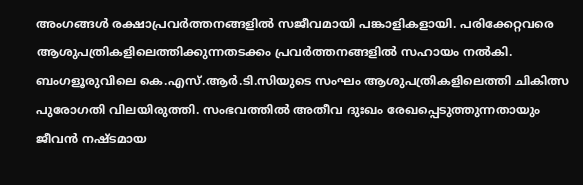അംഗങ്ങൾ രക്ഷാപ്രവർത്തനങ്ങളിൽ സജീവമായി പങ്കാളികളായി. പരിക്കേറ്റവരെ ആശുപത്രികളിലെത്തിക്കുന്നതടക്കം പ്രവർത്തനങ്ങളിൽ സഹായം നൽകി. ബംഗളൂരുവിലെ കെ.എസ്.ആർ.ടി.സിയുടെ സംഘം ആശുപത്രികളിലെത്തി ചികിത്സ പുരോഗതി വിലയിരുത്തി. സംഭവത്തിൽ അതീവ ദുഃഖം രേഖപ്പെടുത്തുന്നതായും ജീവൻ നഷ്ടമായ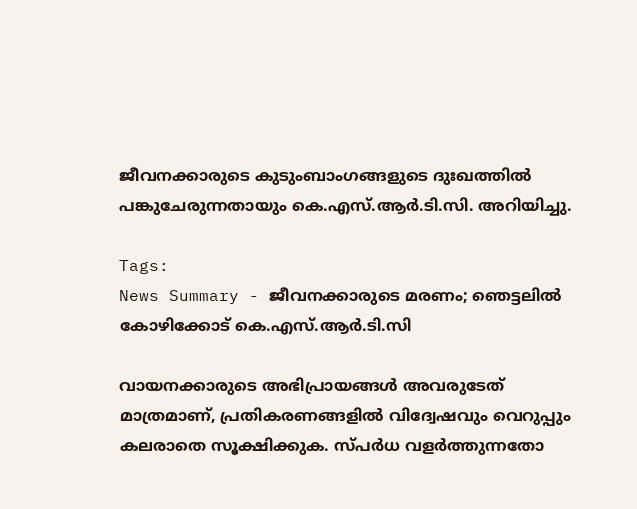ജീവനക്കാരുടെ കുടുംബാംഗങ്ങളുടെ ദുഃഖത്തിൽ പങ്കുചേരുന്നതായും കെ.എസ്.ആർ.ടി.സി. അറിയിച്ചു.

Tags:
News Summary - ജീവനക്കാരുടെ മരണം; ഞെട്ടലിൽ കോഴിക്കോട് കെ.എസ്.ആർ.ടി.സി

വായനക്കാരുടെ അഭിപ്രായങ്ങള്‍ അവരുടേത് മാത്രമാണ്, പ്രതികരണങ്ങളിൽ വിദ്വേഷവും വെറുപ്പും കലരാതെ സൂക്ഷിക്കുക. സ്പർധ വളർത്തുന്നതോ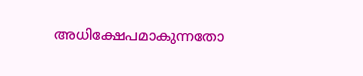അധിക്ഷേപമാകുന്നതോ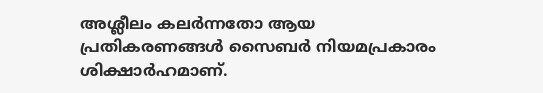അശ്ലീലം കലർന്നതോ ആയ പ്രതികരണങ്ങൾ സൈബർ നിയമപ്രകാരം ശിക്ഷാർഹമാണ്.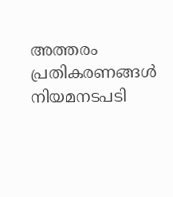അത്തരം പ്രതികരണങ്ങൾ നിയമനടപടി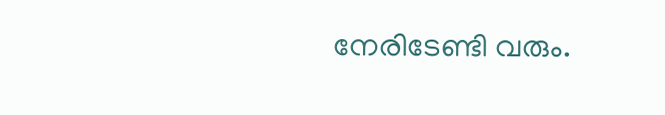നേരിടേണ്ടി വരും.